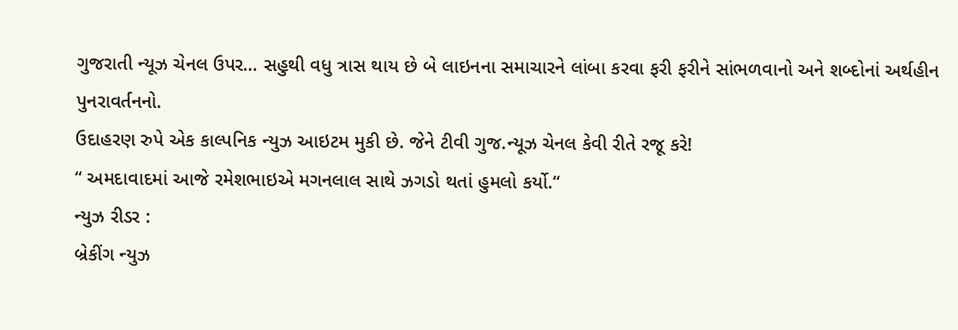ગુજરાતી ન્યૂઝ ચેનલ ઉપર… સહુથી વધુ ત્રાસ થાય છે બે લાઇનના સમાચારને લાંબા કરવા ફરી ફરીને સાંભળવાનો અને શબ્દોનાં અર્થહીન પુનરાવર્તનનો.
ઉદાહરણ રુપે એક કાલ્પનિક ન્યુઝ આઇટમ મુકી છે. જેને ટીવી ગુજ.ન્યૂઝ ચેનલ કેવી રીતે રજૂ કરે!
“ અમદાવાદમાં આજે રમેશભાઇએ મગનલાલ સાથે ઝગડો થતાં હુમલો કર્યો.“
ન્યુઝ રીડર :
બ્રેકીંગ ન્યુઝ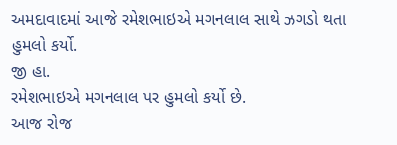અમદાવાદમાં આજે રમેશભાઇએ મગનલાલ સાથે ઝગડો થતા હુમલો કર્યો.
જી હા.
રમેશભાઇએ મગનલાલ પર હુમલો કર્યો છે.
આજ રોજ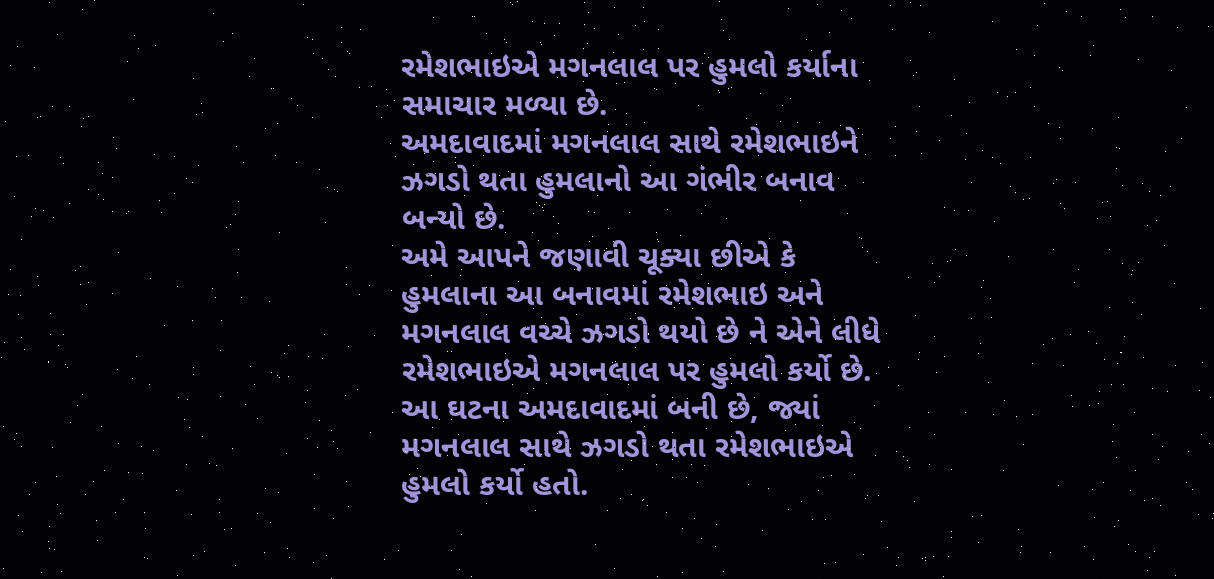રમેશભાઇએ મગનલાલ પર હુમલો કર્યાના સમાચાર મળ્યા છે.
અમદાવાદમાં મગનલાલ સાથે રમેશભાઇને ઝગડો થતા હુમલાનો આ ગંભીર બનાવ બન્યો છે.
અમે આપને જણાવી ચૂક્યા છીએ કે હુમલાના આ બનાવમાં રમેશભાઇ અને મગનલાલ વચ્ચે ઝગડો થયો છે ને એને લીધે રમેશભાઇએ મગનલાલ પર હુમલો કર્યો છે. આ ઘટના અમદાવાદમાં બની છે, જ્યાં મગનલાલ સાથે ઝગડો થતા રમેશભાઇએ હુમલો કર્યો હતો.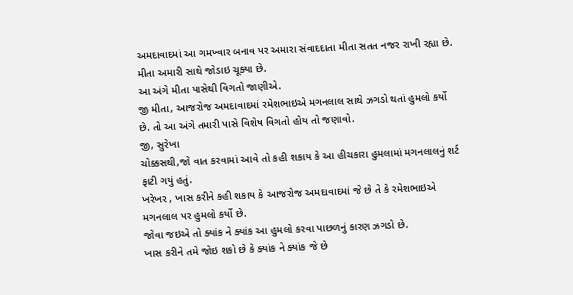અમદાવાદમાં આ ગમખ્વાર બનાવ પર અમારા સંવાદદાતા મીતા સતત નજર રાખી રહ્યા છે.
મીતા અમારી સાથે જોડાઇ ચૂક્યા છે.
આ અંગે મીતા પાસેથી વિગતો જાણીએ.
જી મીતા, આજરોજ અમદાવાદમાં રમેશભાઇએ મગનલાલ સાથે ઝગડો થતાં હુમલો કર્યો છે. તો આ અંગે તમારી પાસે વિશેષ વિગતો હોય તો જણાવો.
જી, સુરેખા
ચોક્કસથી,જો વાત કરવામાં આવે તો કહી શકાય કે આ હીચકારા હુમલામાં મગનલાલનું શર્ટ ફાટી ગયું હતું.
ખરેખર , ખાસ કરીને કહી શકાય કે આજરોજ અમદાવાદમાં જે છે તે કે રમેશભાઇએ મગનલાલ પર હુમલો કર્યો છે.
જોવા જઇએ તો ક્યાંક ને ક્યાંક આ હુમલો કરવા પાછળનું કારણ ઝગડો છે.
ખાસ કરીને તમે જોઇ શકો છે કે ક્યાંક ને ક્યાંક જે છે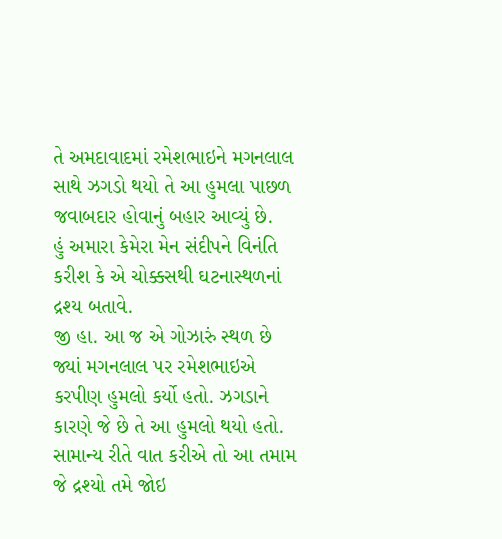તે અમદાવાદમાં રમેશભાઇને મગનલાલ સાથે ઝગડો થયો તે આ હુમલા પાછળ જવાબદાર હોવાનું બહાર આવ્યું છે.
હું અમારા કેમેરા મેન સંદીપને વિનંતિ કરીશ કે એ ચોક્કસથી ઘટનાસ્થળનાં દ્રશ્ય બતાવે.
જી હા. આ જ એ ગોઝારું સ્થળ છે જ્યાં મગનલાલ પર રમેશભાઇએ કરપીણ હુમલો કર્યો હતો. ઝગડાને કારણે જે છે તે આ હુમલો થયો હતો.
સામાન્ય રીતે વાત કરીએ તો આ તમામ જે દ્રશ્યો તમે જોઇ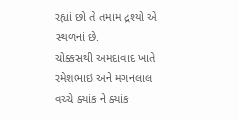રહ્યાં છો તે તમામ દ્રશ્યો એ સ્થળનાં છે.
ચોક્કસથી અમદાવાદ ખાતે રમેશભાઇ અને મગનલાલ વચ્ચે ક્યાંક ને ક્યાંક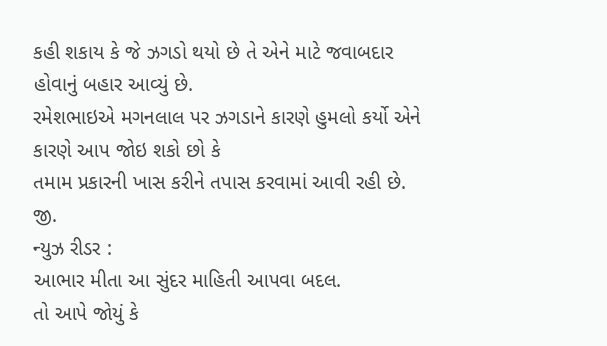કહી શકાય કે જે ઝગડો થયો છે તે એને માટે જવાબદાર હોવાનું બહાર આવ્યું છે.
રમેશભાઇએ મગનલાલ પર ઝગડાને કારણે હુમલો કર્યો એને કારણે આપ જોઇ શકો છો કે
તમામ પ્રકારની ખાસ કરીને તપાસ કરવામાં આવી રહી છે.
જી.
ન્યુઝ રીડર :
આભાર મીતા આ સુંદર માહિતી આપવા બદલ.
તો આપે જોયું કે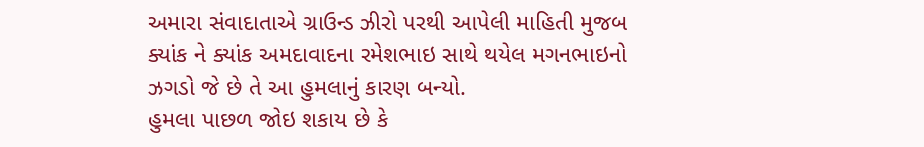અમારા સંવાદાતાએ ગ્રાઉન્ડ ઝીરો પરથી આપેલી માહિતી મુજબ ક્યાંક ને ક્યાંક અમદાવાદના રમેશભાઇ સાથે થયેલ મગનભાઇનો ઝગડો જે છે તે આ હુમલાનું કારણ બન્યો.
હુમલા પાછળ જોઇ શકાય છે કે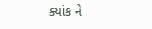ક્યાંક ને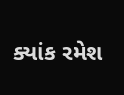ક્યાંક રમેશ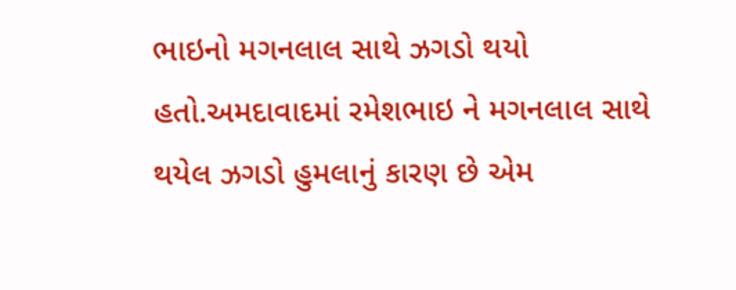ભાઇનો મગનલાલ સાથે ઝગડો થયો હતો.અમદાવાદમાં રમેશભાઇ ને મગનલાલ સાથે થયેલ ઝગડો હુમલાનું કારણ છે એમ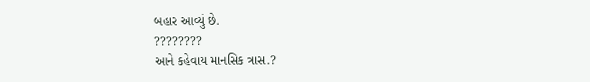બહાર આવ્યું છે.
????????
આને કહેવાય માનસિક ત્રાસ.?